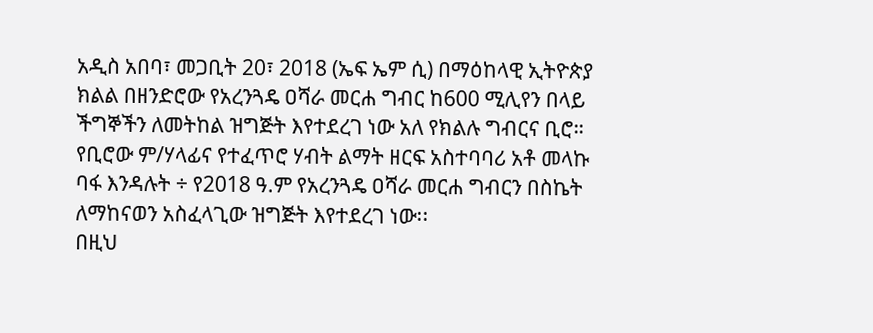አዲስ አበባ፣ መጋቢት 20፣ 2018 (ኤፍ ኤም ሲ) በማዕከላዊ ኢትዮጵያ ክልል በዘንድሮው የአረንጓዴ ዐሻራ መርሐ ግብር ከ600 ሚሊየን በላይ ችግኞችን ለመትከል ዝግጅት እየተደረገ ነው አለ የክልሉ ግብርና ቢሮ።
የቢሮው ም/ሃላፊና የተፈጥሮ ሃብት ልማት ዘርፍ አስተባባሪ አቶ መላኩ ባፋ እንዳሉት ÷ የ2018 ዓ.ም የአረንጓዴ ዐሻራ መርሐ ግብርን በስኬት ለማከናወን አስፈላጊው ዝግጅት እየተደረገ ነው፡፡
በዚህ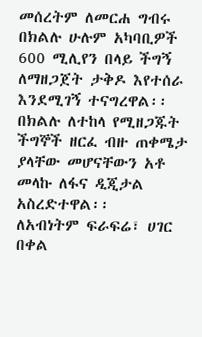መሰረትም ለመርሐ ግብሩ በክልሉ ሁሉም አካባቢዎች 600 ሚሊየን በላይ ችግኝ ለማዘጋጀት ታቅዶ እየተሰራ እንደሚገኝ ተናግረዋል፡፡
በክልሉ ለተከላ የሚዘጋጁት ችግኞች ዘርፈ ብዙ ጠቀሜታ ያላቸው መሆናቸውን አቶ መላኩ ለፋና ዲጂታል አስረድተዋል፡፡
ለአብነትም ፍራፍሬ፣ ሀገር በቀል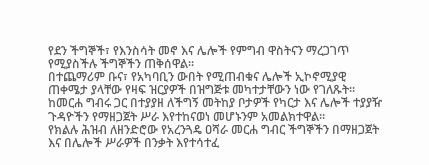የደን ችግኞች፣ የእንስሳት መኖ እና ሌሎች የምግብ ዋስትናን ማረጋገጥ የሚያስችሉ ችግኞችን ጠቅሰዋል፡፡
በተጨማሪም ቡና፣ የአካባቢን ውበት የሚጠብቁና ሌሎች ኢኮኖሚያዊ ጠቀሜታ ያላቸው የዛፍ ዝርያዎች በዝግጅቱ መካተታቸውን ነው የገለጹት፡፡
ከመርሐ ግብሩ ጋር በተያያዘ ለችግኝ መትከያ ቦታዎች የካርታ እና ሌሎች ተያያዥ ጉዳዮችን የማዘጋጀት ሥራ እየተከናወነ መሆኑንም አመልክተዋል፡፡
የክልሉ ሕዝብ ለዘንድሮው የአረንጓዴ ዐሻራ መርሐ ግብር ችግኞችን በማዘጋጀት እና በሌሎች ሥራዎች በንቃት እየተሳተፈ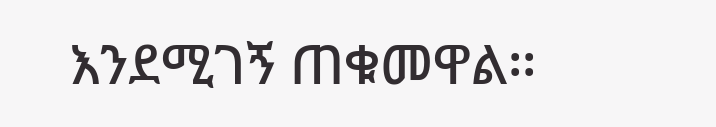እንደሚገኝ ጠቁመዋል፡፡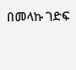በመላኩ ገድፍ